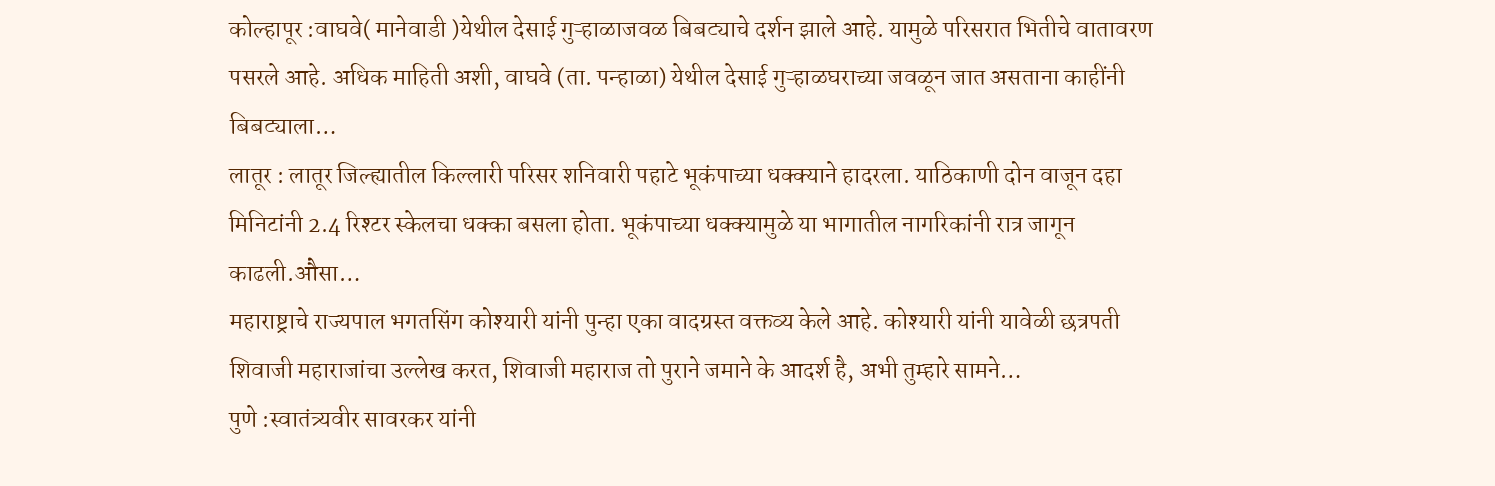कोल्हापूर :वाघवे( मानेवाडी )येथील देसाई गुऱ्हाळाजवळ बिबट्याचे दर्शन झाले आहे. यामुळे परिसरात भितीचे वातावरण पसरले आहे. अधिक माहिती अशी, वाघवे (ता. पन्हाळा) येथील देसाई गुऱ्हाळघराच्या जवळून जात असताना काहींनी बिबट्याला…
लातूर : लातूर जिल्ह्यातील किल्लारी परिसर शनिवारी पहाटे भूकंपाच्या धक्क्याने हादरला. याठिकाणी दोन वाजून दहा मिनिटांनी 2.4 रिश्टर स्केलचा धक्का बसला होता. भूकंपाच्या धक्क्यामुळे या भागातील नागरिकांनी रात्र जागून काढली.औसा…
महाराष्ट्राचे राज्यपाल भगतसिंग कोश्यारी यांनी पुन्हा एका वादग्रस्त वक्तव्य केले आहे. कोश्यारी यांनी यावेळी छत्रपती शिवाजी महाराजांचा उल्लेख करत, शिवाजी महाराज तो पुराने जमाने के आदर्श है, अभी तुम्हारे सामने…
पुणे :स्वातंत्र्यवीर सावरकर यांनी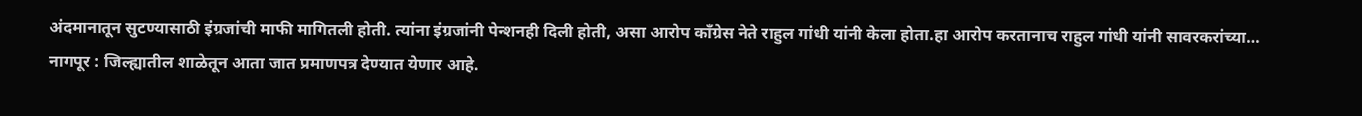अंदमानातून सुटण्यासाठी इंग्रजांची माफी मागितली होती. त्यांना इंग्रजांनी पेन्शनही दिली होती, असा आरोप काँग्रेस नेते राहुल गांधी यांनी केला होता.हा आरोप करतानाच राहुल गांधी यांनी सावरकरांच्या…
नागपूर : जिल्ह्यातील शाळेतून आता जात प्रमाणपत्र देण्यात येणार आहे.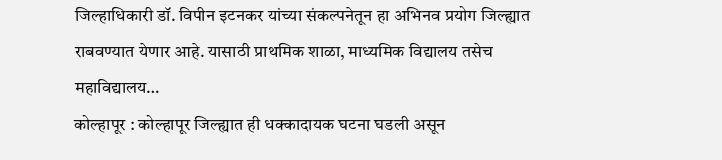जिल्हाधिकारी डॉ. विपीन इटनकर यांच्या संकल्पनेतून हा अभिनव प्रयोग जिल्ह्यात राबवण्यात येणार आहे. यासाठी प्राथमिक शाळा, माध्यमिक विद्यालय तसेच महाविद्यालय…
कोल्हापूर : कोल्हापूर जिल्ह्यात ही धक्कादायक घटना घडली असून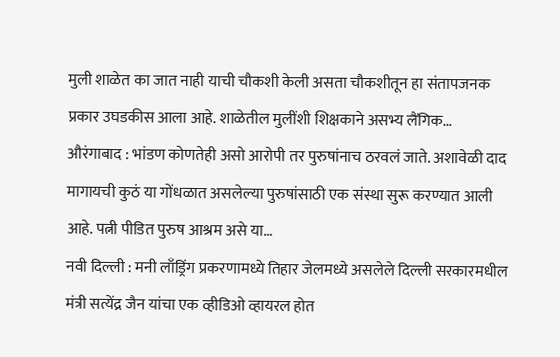मुली शाळेत का जात नाही याची चौकशी केली असता चौकशीतून हा संतापजनक प्रकार उघडकीस आला आहे. शाळेतील मुलींशी शिक्षकाने असभ्य लैंगिक…
औरंगाबाद : भांडण कोणतेही असो आरोपी तर पुरुषांनाच ठरवलं जाते. अशावेळी दाद मागायची कुठं या गोंधळात असलेल्या पुरुषांसाठी एक संस्था सुरू करण्यात आली आहे. पत्नी पीडित पुरुष आश्रम असे या…
नवी दिल्ली : मनी लाँड्रिंग प्रकरणामध्ये तिहार जेलमध्ये असलेले दिल्ली सरकारमधील मंत्री सत्येंद्र जैन यांचा एक व्हीडिओ व्हायरल होत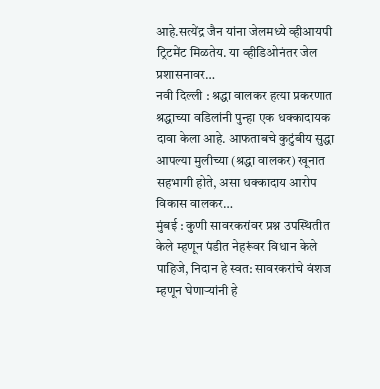आहे.सत्येंद्र जैन यांना जेलमध्ये व्हीआयपी ट्रिटमेंट मिळतेय. या व्हीडिओनंतर जेल प्रशासनावर…
नवी दिल्ली : श्रद्धा वालकर हत्या प्रकरणात श्रद्धाच्या वडिलांनी पुन्हा एक धक्कादायक दावा केला आहे. आफताबचे कुटुंबीय सुद्धा आपल्या मुलीच्या (श्रद्धा वालकर) खूनात सहभागी होते, असा धक्कादाय आरोप विकास वालकर…
मुंबई : कुणी सावरकरांवर प्रश्न उपस्थितीत केले म्हणून पंडीत नेहरूंवर विधान केले पाहिजे, निदान हे स्वत: सावरकरांचे वंशज म्हणून घेणाऱ्यांनी हे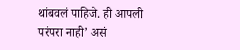थांबवलं पाहिजे. ही आपली परंपरा नाही’ असं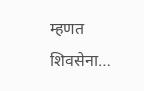म्हणत शिवसेना…